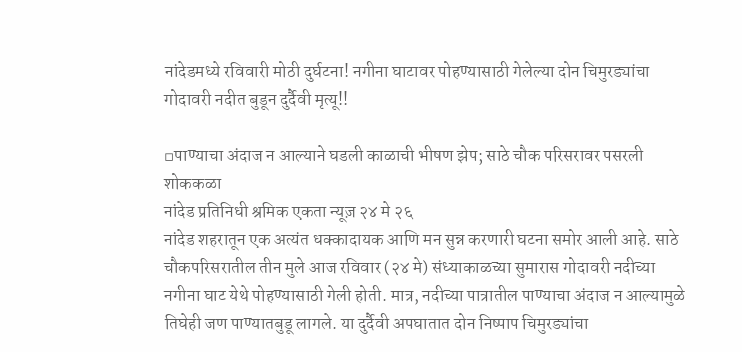नांदेडमध्ये रविवारी मोठी दुर्घटना! नगीना घाटावर पोहण्यासाठी गेलेल्या दोन चिमुरड्यांचा गोदावरी नदीत बुडून दुर्दैवी मृत्यू!!

▫पाण्याचा अंदाज न आल्याने घडली काळाची भीषण झेप; साठे चौक परिसरावर पसरली शोककळा
नांदेड प्रतिनिधी श्रमिक एकता न्यूज़ २४ मे २६
नांदेड शहरातून एक अत्यंत धक्कादायक आणि मन सुन्न करणारी घटना समोर आली आहे. साठे चौकपरिसरातील तीन मुले आज रविवार (२४ मे) संध्याकाळच्या सुमारास गोदावरी नदीच्या नगीना घाट येथे पोहण्यासाठी गेली होती. मात्र, नदीच्या पात्रातील पाण्याचा अंदाज न आल्यामुळे तिघेही जण पाण्यातबुडू लागले. या दुर्दैवी अपघातात दोन निष्पाप चिमुरड्यांचा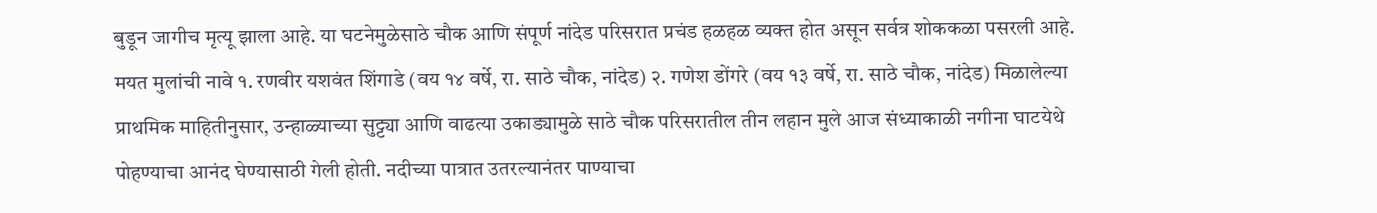बुडून जागीच मृत्यू झाला आहे. या घटनेमुळेसाठे चौक आणि संपूर्ण नांदेड परिसरात प्रचंड हळहळ व्यक्त होत असून सर्वत्र शोककळा पसरली आहे.
मयत मुलांची नावे १. रणवीर यशवंत शिंगाडे (वय १४ वर्षे, रा. साठे चौक, नांदेड) २. गणेश डोंगरे (वय १३ वर्षे, रा. साठे चौक, नांदेड) मिळालेल्या प्राथमिक माहितीनुसार, उन्हाळ्याच्या सुट्ट्या आणि वाढत्या उकाड्यामुळे साठे चौक परिसरातील तीन लहान मुले आज संध्याकाळी नगीना घाटयेथे पोहण्याचा आनंद घेण्यासाठी गेली होती. नदीच्या पात्रात उतरल्यानंतर पाण्याचा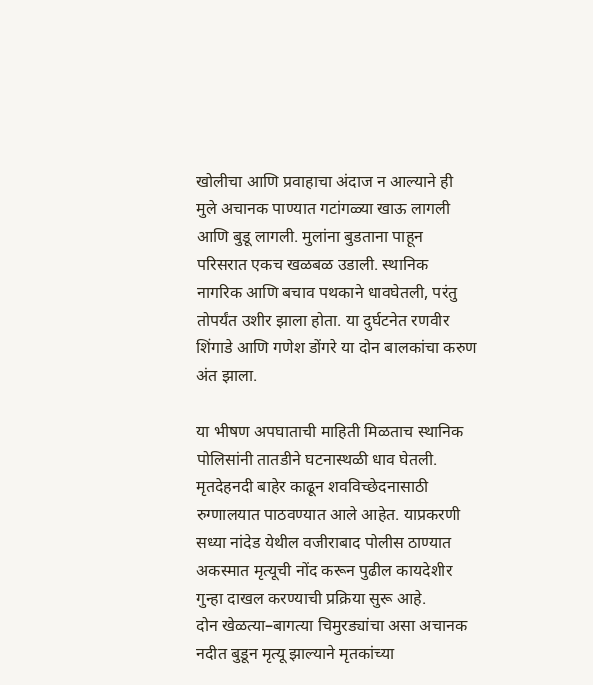खोलीचा आणि प्रवाहाचा अंदाज न आल्याने ही मुले अचानक पाण्यात गटांगळ्या खाऊ लागली आणि बुडू लागली. मुलांना बुडताना पाहून परिसरात एकच खळबळ उडाली. स्थानिक नागरिक आणि बचाव पथकाने धावघेतली, परंतु तोपर्यंत उशीर झाला होता. या दुर्घटनेत रणवीर शिंगाडे आणि गणेश डोंगरे या दोन बालकांचा करुण अंत झाला.

या भीषण अपघाताची माहिती मिळताच स्थानिक पोलिसांनी तातडीने घटनास्थळी धाव घेतली. मृतदेहनदी बाहेर काढून शवविच्छेदनासाठी रुग्णालयात पाठवण्यात आले आहेत. याप्रकरणी सध्या नांदेड येथील वजीराबाद पोलीस ठाण्यात अकस्मात मृत्यूची नोंद करून पुढील कायदेशीर गुन्हा दाखल करण्याची प्रक्रिया सुरू आहे.
दोन खेळत्या–बागत्या चिमुरड्यांचा असा अचानक नदीत बुडून मृत्यू झाल्याने मृतकांच्या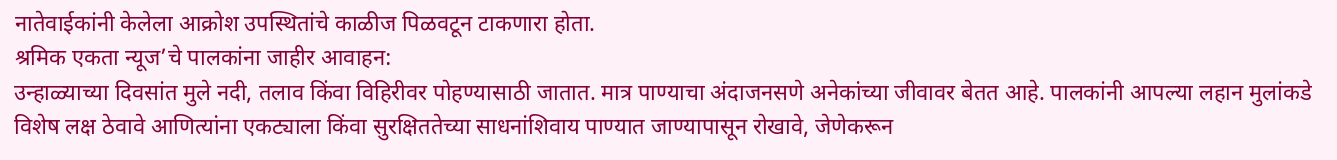नातेवाईकांनी केलेला आक्रोश उपस्थितांचे काळीज पिळवटून टाकणारा होता.
श्रमिक एकता न्यूज’चे पालकांना जाहीर आवाहन:
उन्हाळ्याच्या दिवसांत मुले नदी, तलाव किंवा विहिरीवर पोहण्यासाठी जातात. मात्र पाण्याचा अंदाजनसणे अनेकांच्या जीवावर बेतत आहे. पालकांनी आपल्या लहान मुलांकडे विशेष लक्ष ठेवावे आणित्यांना एकट्याला किंवा सुरक्षिततेच्या साधनांशिवाय पाण्यात जाण्यापासून रोखावे, जेणेकरून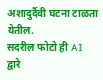अशादुर्दैवी घटना टाळता येतील.
सदरील फोटो ही AI द्वारे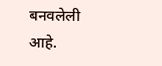बनवलेली आहे.